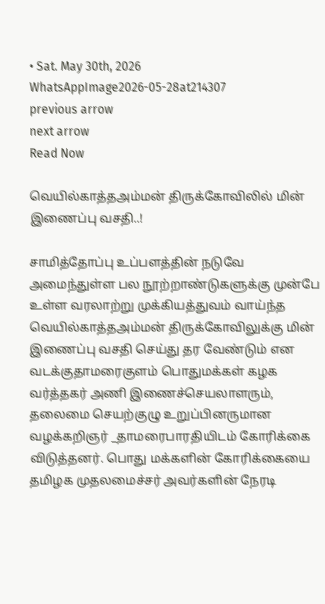• Sat. May 30th, 2026
WhatsAppImage2026-05-28at214307
previous arrow
next arrow
Read Now

வெயில்காத்தஅம்மன் திருக்கோவிலில் மின் இணைப்பு வசதி..!

சாமித்தோப்பு உப்பளத்தின் நடுவே அமைந்துள்ள பல நூற்றாண்டுகளுக்கு முன்பே உள்ள வரலாற்று முக்கியத்துவம் வாய்ந்த வெயில்காத்தஅம்மன் திருக்கோவிலுக்கு மின் இணைப்பு வசதி செய்து தர வேண்டும் என வடக்குதாமரைகுளம் பொதுமக்கள் கழக வர்த்தகர் அணி இணைச்செயலாளரும், தலைமை செயற்குழு உறுப்பினருமான வழக்கறிஞர் _தாமரைபாரதியிடம் கோரிக்கை விடுத்தனர். பொது மக்களின் கோரிக்கையை தமிழக முதலமைச்சர் அவர்களின் நேரடி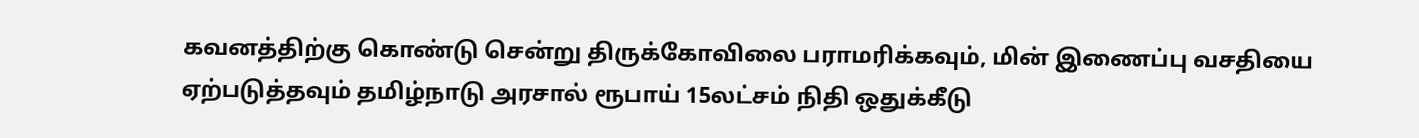கவனத்திற்கு கொண்டு சென்று திருக்கோவிலை பராமரிக்கவும், மின் இணைப்பு வசதியை ஏற்படுத்தவும் தமிழ்நாடு அரசால் ரூபாய் 15லட்சம் நிதி ஒதுக்கீடு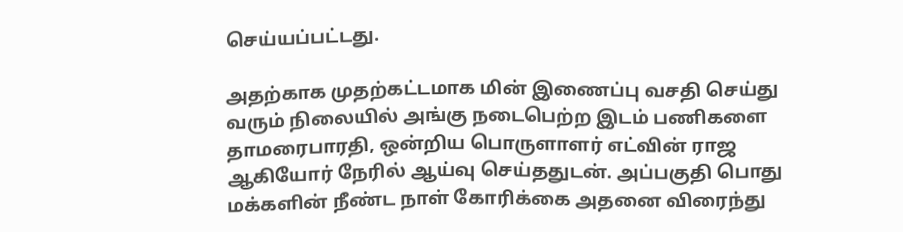செய்யப்பட்டது.

அதற்காக முதற்கட்டமாக மின் இணைப்பு வசதி செய்து வரும் நிலையில் அங்கு நடைபெற்ற இடம் பணிகளை தாமரைபாரதி, ஒன்றிய பொருளாளர் எட்வின் ராஜ ஆகியோர் நேரில் ஆய்வு செய்ததுடன். அப்பகுதி பொது மக்களின் நீண்ட நாள் கோரிக்கை அதனை விரைந்து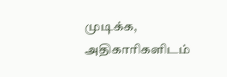முடிக்க, அதிகாரிகளிடம்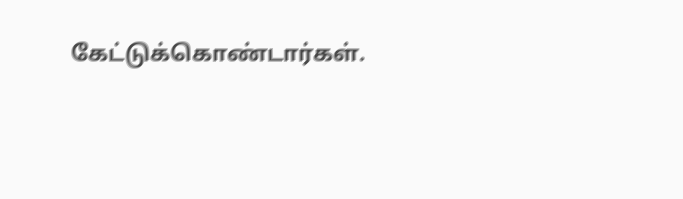கேட்டுக்கொண்டார்கள்.